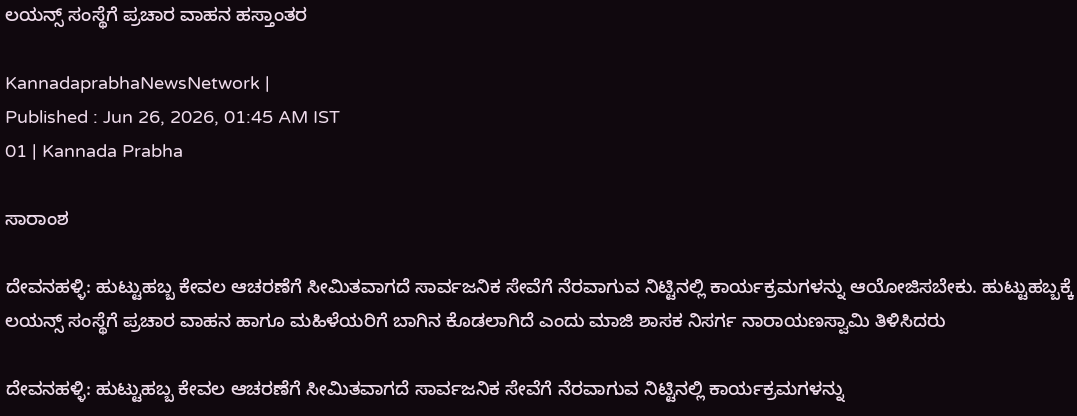ಲಯನ್ಸ್ ಸಂಸ್ಥೆಗೆ ಪ್ರಚಾರ ವಾಹನ ಹಸ್ತಾಂತರ

KannadaprabhaNewsNetwork |
Published : Jun 26, 2026, 01:45 AM IST
01 | Kannada Prabha

ಸಾರಾಂಶ

ದೇವನಹಳ್ಳಿ: ಹುಟ್ಟುಹಬ್ಬ ಕೇವಲ ಆಚರಣೆಗೆ ಸೀಮಿತವಾಗದೆ ಸಾರ್ವಜನಿಕ ಸೇವೆಗೆ ನೆರವಾಗುವ ನಿಟ್ಟಿನಲ್ಲಿ ಕಾರ್ಯಕ್ರಮಗಳನ್ನು ಆಯೋಜಿಸಬೇಕು. ಹುಟ್ಟುಹಬ್ಬಕ್ಕೆ ಲಯನ್ಸ್ ಸಂಸ್ಥೆಗೆ ಪ್ರಚಾರ ವಾಹನ ಹಾಗೂ ಮಹಿಳೆಯರಿಗೆ ಬಾಗಿನ ಕೊಡಲಾಗಿದೆ ಎಂದು ಮಾಜಿ ಶಾಸಕ ನಿಸರ್ಗ ನಾರಾಯಣಸ್ವಾಮಿ ತಿಳಿಸಿದರು

ದೇವನಹಳ್ಳಿ: ಹುಟ್ಟುಹಬ್ಬ ಕೇವಲ ಆಚರಣೆಗೆ ಸೀಮಿತವಾಗದೆ ಸಾರ್ವಜನಿಕ ಸೇವೆಗೆ ನೆರವಾಗುವ ನಿಟ್ಟಿನಲ್ಲಿ ಕಾರ್ಯಕ್ರಮಗಳನ್ನು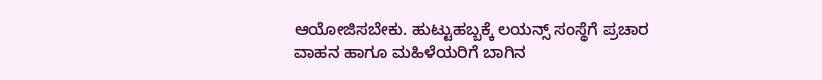ಆಯೋಜಿಸಬೇಕು. ಹುಟ್ಟುಹಬ್ಬಕ್ಕೆ ಲಯನ್ಸ್ ಸಂಸ್ಥೆಗೆ ಪ್ರಚಾರ ವಾಹನ ಹಾಗೂ ಮಹಿಳೆಯರಿಗೆ ಬಾಗಿನ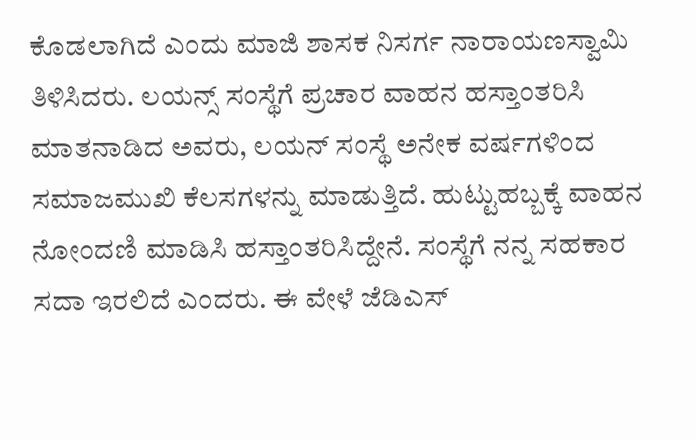ಕೊಡಲಾಗಿದೆ ಎಂದು ಮಾಜಿ ಶಾಸಕ ನಿಸರ್ಗ ನಾರಾಯಣಸ್ವಾಮಿ ತಿಳಿಸಿದರು. ಲಯನ್ಸ್ ಸಂಸ್ಥೆಗೆ ಪ್ರಚಾರ ವಾಹನ ಹಸ್ತಾಂತರಿಸಿ ಮಾತನಾಡಿದ ಅವರು, ಲಯನ್‌ ಸಂಸ್ಥೆ ಅನೇಕ ವರ್ಷಗಳಿಂದ ಸಮಾಜಮುಖಿ ಕೆಲಸಗಳನ್ನು ಮಾಡುತ್ತಿದೆ. ಹುಟ್ಟುಹಬ್ಬಕ್ಕೆ ವಾಹನ ನೋಂದಣಿ ಮಾಡಿಸಿ ಹಸ್ತಾಂತರಿಸಿದ್ದೇನೆ. ಸಂಸ್ಥೆಗೆ ನನ್ನ ಸಹಕಾರ ಸದಾ ಇರಲಿದೆ ಎಂದರು. ಈ ವೇಳೆ ಜೆಡಿಎಸ್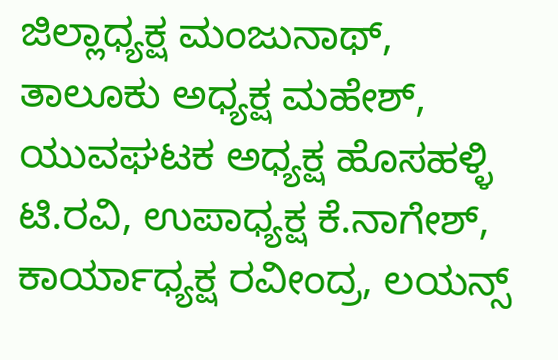ಜಿಲ್ಲಾಧ್ಯಕ್ಷ ಮಂಜುನಾಥ್, ತಾಲೂಕು ಅಧ್ಯಕ್ಷ ಮಹೇಶ್, ಯುವಘಟಕ ಅಧ್ಯಕ್ಷ ಹೊಸಹಳ್ಳಿ ಟಿ.ರವಿ, ಉಪಾಧ್ಯಕ್ಷ ಕೆ.ನಾಗೇಶ್, ಕಾರ್ಯಾಧ್ಯಕ್ಷ ರವೀಂದ್ರ, ಲಯನ್ಸ್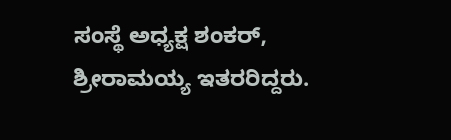ಸಂಸ್ಥೆ ಅಧ್ಯಕ್ಷ ಶಂಕರ್, ಶ್ರೀರಾಮಯ್ಯ ಇತರರಿದ್ದರು.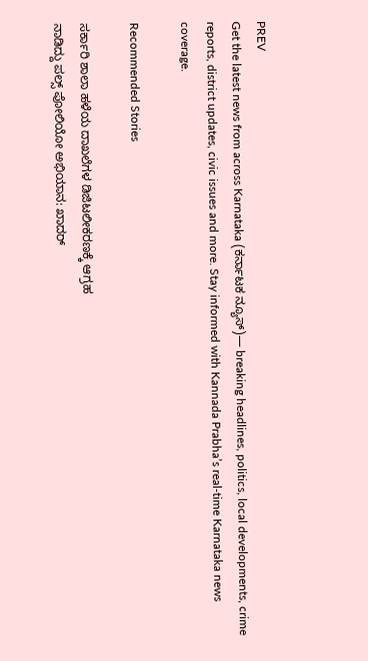PREV
Get the latest news from across Karnataka (ಕರ್ನಾಟಕ ನ್ಯೂಸ್)— breaking headlines, politics, local developments, crime reports, district updates, civic issues and more. Stay informed with Kannada Prabha’s real‑time Karnataka news coverage.

Recommended Stories

ಸರ್ಕಾರಿ ಶಾಲಾ ಹಳೆಯ ದಾಖಲೆಗಳ ಡಿಜಿಟಲೀಕರಣಕ್ಕೆ ಆಗ್ರಹ
ನಾಡಿದ್ದು ಪಲ್ಸ್‌ ಪೋಲಿಯೋ ಅಭಿಯಾನ: ಖಾದರ್‌